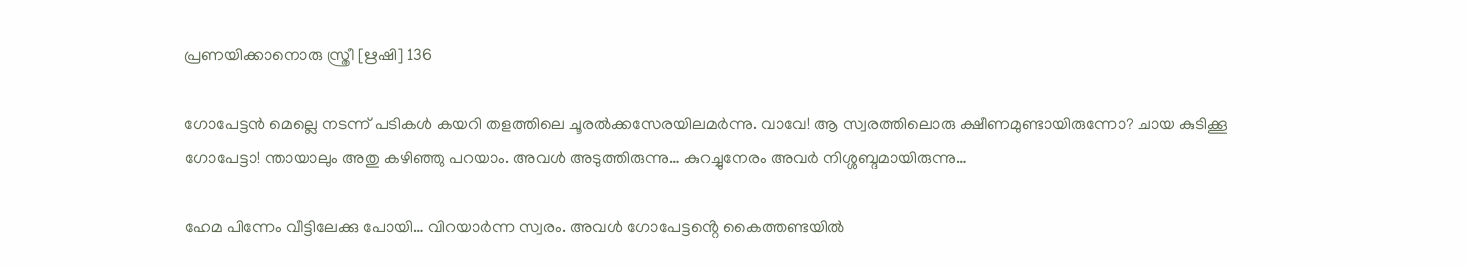പ്രണയിക്കാനൊരു സ്ത്രീ [ഋഷി] 136

ഗോപേട്ടൻ മെല്ലെ നടന്ന് പടികൾ കയറി തളത്തിലെ ചൂരൽക്കസേരയിലമർന്നു. വാവേ! ആ സ്വരത്തിലൊരു ക്ഷീണമുണ്ടായിരുന്നോ? ചായ കുടിക്കൂ ഗോപേട്ടാ! ന്തായാലും അതു കഴിഞ്ഞു പറയാം. അവൾ അടുത്തിരുന്നു… കുറച്ചുനേരം അവർ നിശ്ശബ്ദമായിരുന്നു…

ഹേമ പിന്നേം വീട്ടിലേക്കു പോയി… വിറയാർന്ന സ്വരം. അവൾ ഗോപേട്ടൻ്റെ കൈത്തണ്ടയിൽ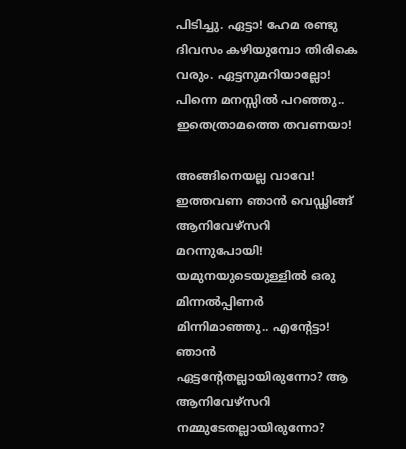പിടിച്ചു. ഏട്ടാ! ഹേമ രണ്ടു ദിവസം കഴിയുമ്പോ തിരികെ വരും. ഏട്ടനുമറിയാല്ലോ! പിന്നെ മനസ്സിൽ പറഞ്ഞു.. ഇതെത്രാമത്തെ തവണയാ!

അങ്ങിനെയല്ല വാവേ! ഇത്തവണ ഞാൻ വെഡ്ഢിങ്ങ് ആനിവേഴ്സറി മറന്നുപോയി! യമുനയുടെയുള്ളിൽ ഒരു മിന്നൽപ്പിണർ മിന്നിമാഞ്ഞു.. എൻ്റേട്ടാ! ഞാൻ ഏട്ടൻ്റേതല്ലായിരുന്നോ? ആ ആനിവേഴ്സറി നമ്മുടേതല്ലായിരുന്നോ?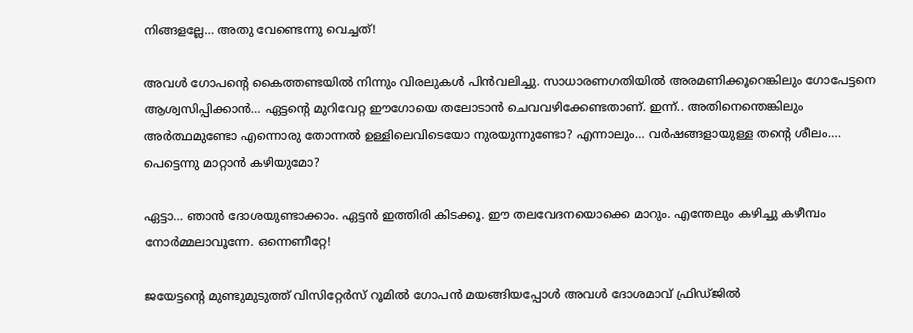നിങ്ങളല്ലേ… അതു വേണ്ടെന്നു വെച്ചത്!

അവൾ ഗോപൻ്റെ കൈത്തണ്ടയിൽ നിന്നും വിരലുകൾ പിൻവലിച്ചു. സാധാരണഗതിയിൽ അരമണിക്കൂറെങ്കിലും ഗോപേട്ടനെ ആശ്വസിപ്പിക്കാൻ… ഏട്ടൻ്റെ മുറിവേറ്റ ഈഗോയെ തലോടാൻ ചെവവഴിക്കേണ്ടതാണ്. ഇന്ന്.. അതിനെന്തെങ്കിലും അർത്ഥമുണ്ടോ എന്നൊരു തോന്നൽ ഉള്ളിലെവിടെയോ നുരയുന്നുണ്ടോ? എന്നാലും… വർഷങ്ങളായുള്ള തൻ്റെ ശീലം…. പെട്ടെന്നു മാറ്റാൻ കഴിയുമോ?

ഏട്ടാ… ഞാൻ ദോശയുണ്ടാക്കാം. ഏട്ടൻ ഇത്തിരി കിടക്കൂ. ഈ തലവേദനയൊക്കെ മാറും. എന്തേലും കഴിച്ചു കഴീമ്പം നോർമ്മലാവൂന്നേ. ഒന്നെണീറ്റേ!

ജയേട്ടൻ്റെ മുണ്ടുമുടുത്ത് വിസിറ്റേർസ് റൂമിൽ ഗോപൻ മയങ്ങിയപ്പോൾ അവൾ ദോശമാവ് ഫ്രിഡ്ജിൽ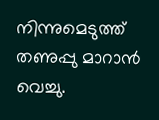നിന്നുമെടുത്ത് തണുപ്പു മാറാൻ വെച്ചു.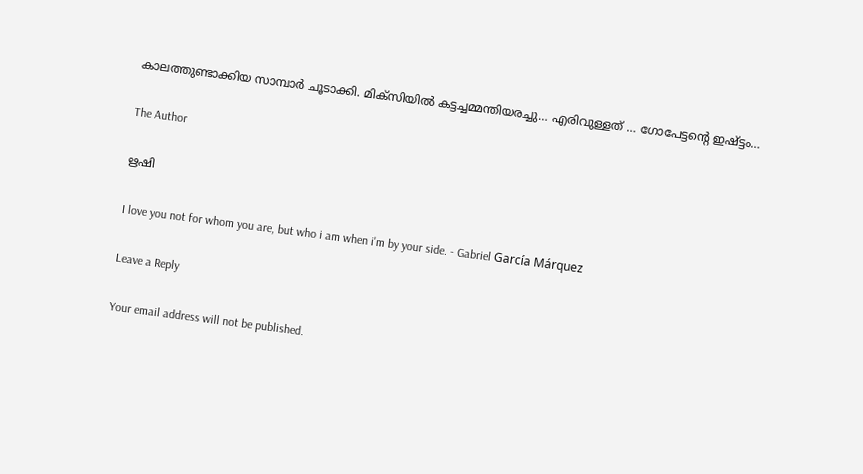കാലത്തുണ്ടാക്കിയ സാമ്പാർ ചൂടാക്കി. മിക്സിയിൽ കട്ടച്ചമ്മന്തിയരച്ചു… എരിവുള്ളത് … ഗോപേട്ടൻ്റെ ഇഷ്ട്ടം…

The Author

ഋഷി

I love you not for whom you are, but who i am when i'm by your side. - Gabriel García Márquez

Leave a Reply

Your email address will not be published.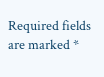Required fields are marked *